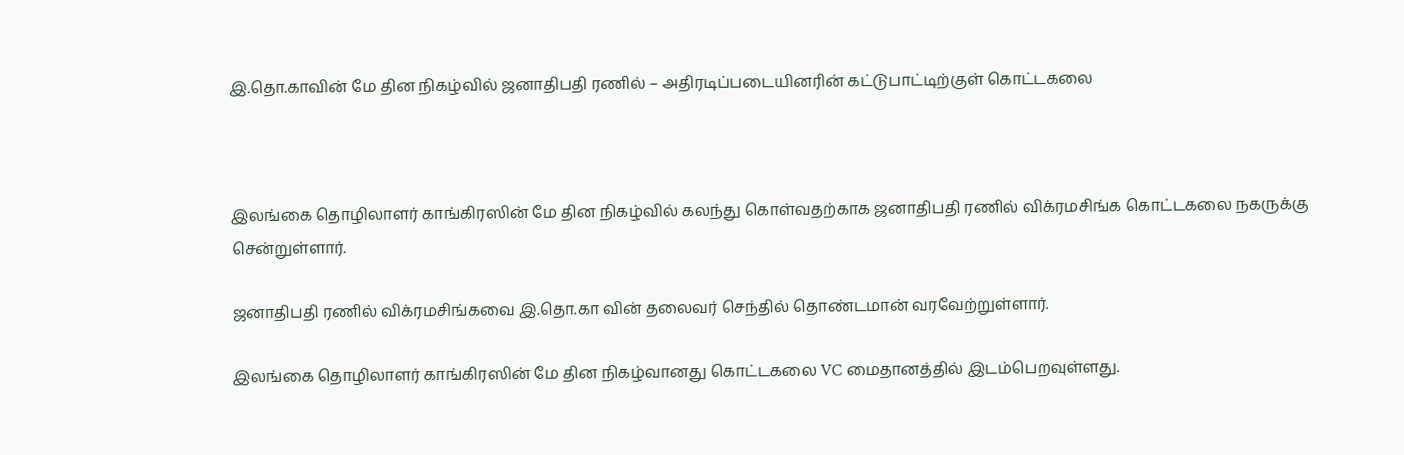இ.தொ.காவின் மே தின நிகழ்வில் ஜனாதிபதி ரணில் – அதிரடிப்படையினரின் கட்டுபாட்டிற்குள் கொட்டகலை



இலங்கை தொழிலாளர் காங்கிரஸின் மே தின நிகழ்வில் கலந்து கொள்வதற்காக ஜனாதிபதி ரணில் விக்ரமசிங்க கொட்டகலை நகருக்கு சென்றுள்ளார்.

ஜனாதிபதி ரணில் விக்ரமசிங்கவை இ.தொ.கா வின் தலைவர் செந்தில் தொண்டமான் வரவேற்றுள்ளார்.

இலங்கை தொழிலாளர் காங்கிரஸின் மே தின நிகழ்வானது கொட்டகலை VC மைதானத்தில் இடம்பெறவுள்ளது.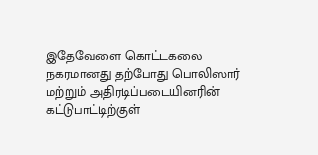இதேவேளை கொட்டகலை நகரமானது தற்போது பொலிஸார் மற்றும் அதிரடிப்படையினரின் கட்டுபாட்டிற்குள்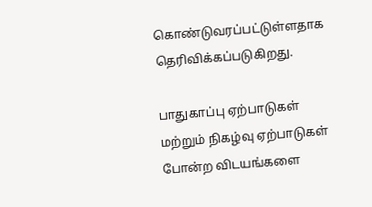கொண்டுவரப்பட்டுள்ளதாக தெரிவிக்கப்படுகிறது.

பாதுகாப்பு ஏற்பாடுகள் மற்றும் நிகழ்வு ஏற்பாடுகள் போன்ற விடயங்களை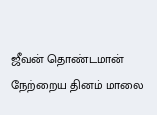ஜீவன் தொண்டமான் நேற்றைய தினம் மாலை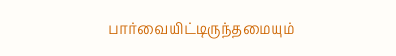பார்வையிட்டிருந்தமையும்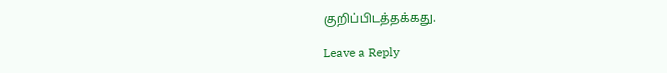குறிப்பிடத்தக்கது.

Leave a Reply